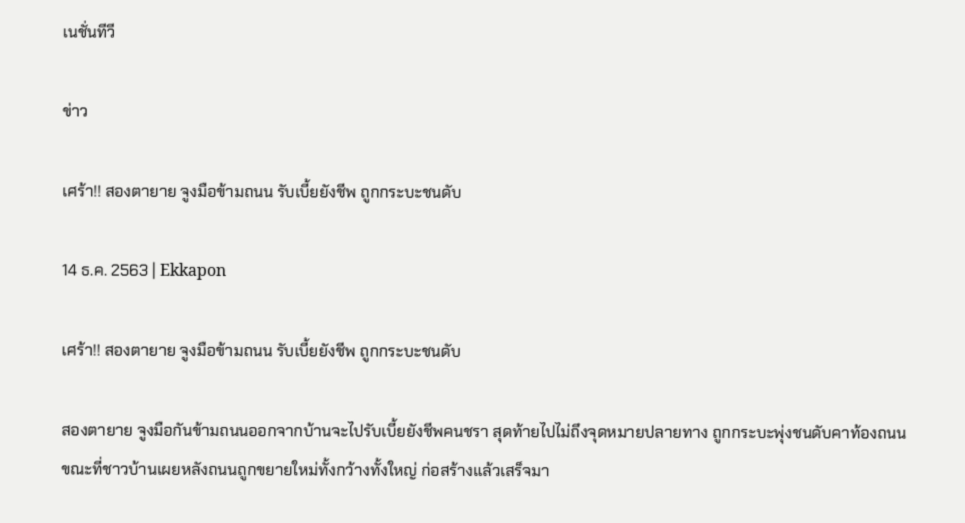เนชั่นทีวี

ข่าว

เศร้า!! สองตายาย จูงมือข้ามถนน รับเบี้ยยังชีพ ถูกกระบะชนดับ

14 ธ.ค. 2563 | Ekkapon

เศร้า!! สองตายาย จูงมือข้ามถนน รับเบี้ยยังชีพ ถูกกระบะชนดับ

สองตายาย จูงมือกันข้ามถนนออกจากบ้านจะไปรับเบี้ยยังชีพคนชรา สุดท้ายไปไม่ถึงจุดหมายปลายทาง ถูกกระบะพุ่งชนดับคาท้องถนน ขณะที่ชาวบ้านเผยหลังถนนถูกขยายใหม่ทั้งกว้างทั้งใหญ่ ก่อสร้างแล้วเสร็จมา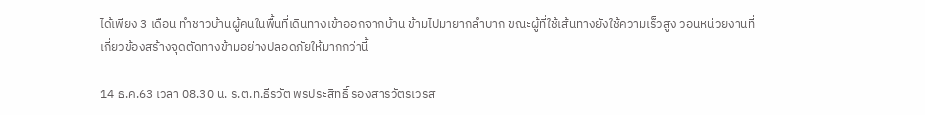ได้เพียง 3 เดือน ทำชาวบ้านผู้คนในพื้นที่เดินทางเข้าออกจากบ้าน ข้ามไปมายากลำบาก ขณะผู้ที่ใช้เส้นทางยังใช้ความเร็วสูง วอนหน่วยงานที่เกี่ยวข้องสร้างจุดตัดทางข้ามอย่างปลอดภัยให้มากกว่านี้

14 ธ.ค.63 เวลา 08.30 น. ร.ต.ท.ธีรวัต พรประสิทธิ์ รองสารวัตรเวรส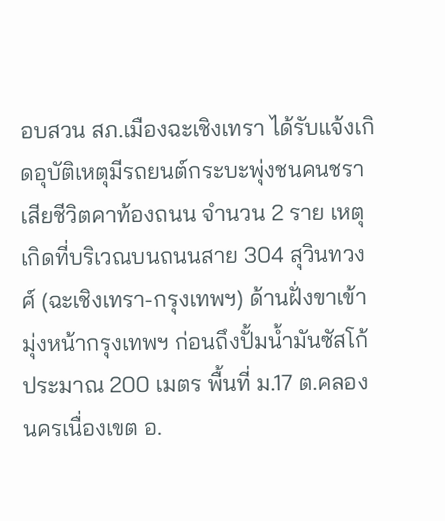อบสวน สภ.เมืองฉะเชิงเทรา ได้รับแจ้งเกิดอุบัติเหตุมีรถยนต์กระบะพุ่งชนคนชราเสียชีวิตคาท้องถนน จำนวน 2 ราย เหตุเกิดที่บริเวณบนถนนสาย 304 สุวินทวงศ์ (ฉะเชิงเทรา-กรุงเทพฯ) ด้านฝั่งขาเข้ามุ่งหน้ากรุงเทพฯ ก่อนถึงปั้มน้ำมันซัสโก้ประมาณ 200 เมตร พื้นที่ ม.17 ต.คลองนครเนื่องเขต อ.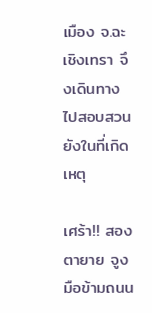เมือง จ.ฉะเชิงเทรา จึงเดินทางไปสอบสวนยังในที่เกิดเหตุ

เศร้า!! สองตายาย จูงมือข้ามถนน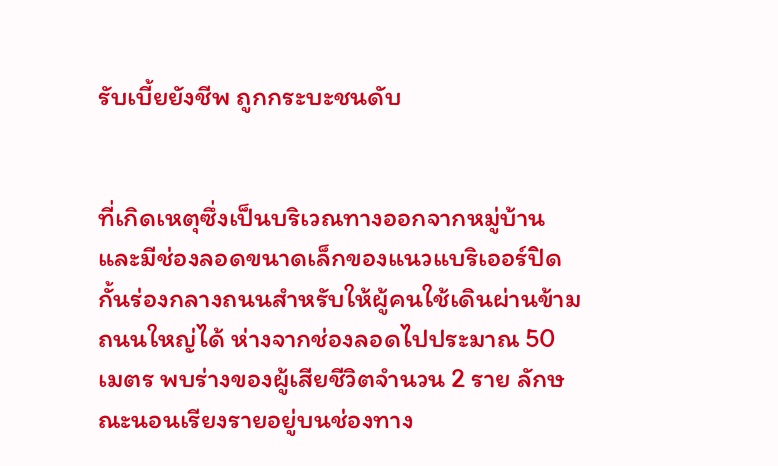รับเบี้ยยังชีพ ถูกกระบะชนดับ


ที่เกิดเหตุซึ่งเป็นบริเวณทางออกจากหมู่บ้าน และมีช่องลอดขนาดเล็กของแนวแบริเออร์ปิดกั้นร่องกลางถนนสำหรับให้ผู้คนใช้เดินผ่านข้ามถนนใหญ่ได้ ห่างจากช่องลอดไปประมาณ 50 เมตร พบร่างของผู้เสียชีวิตจำนวน 2 ราย ลักษณะนอนเรียงรายอยู่บนช่องทาง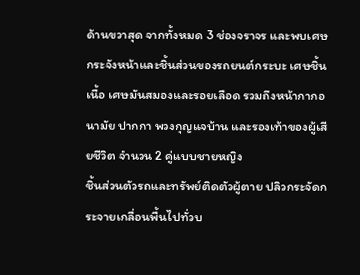ด้านขวาสุด จากทั้งหมด 3 ช่องจราจร และพบเศษกระจังหน้าและชิ้นส่วนของรถยนต์กระบะ เศษชิ้นเนื้อ เศษมันสมองและรอยเลือด รวมถึงหน้ากากอนามัย ปากกา พวงกุญแจบ้าน และรองเท้าของผู้เสียชีวิต จำนวน 2 คู่แบบชายหญิง
ชิ้นส่วนตัวรถและทรัพย์ติดตัวผู้ตาย ปลิวกระจัดกระจายเกลื่อนพื้นไปทั่วบ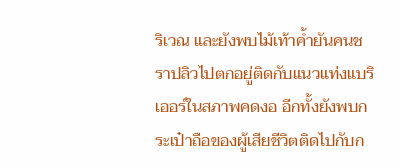ริเวณ และยังพบไม้เท้าค้ำยันคนชราปลิวไปตกอยู่ติดกับแนวแท่งแบริเออร์ในสภาพคดงอ อีกทั้งยังพบกระเป๋าถือของผู้เสียชีวิตติดไปกับก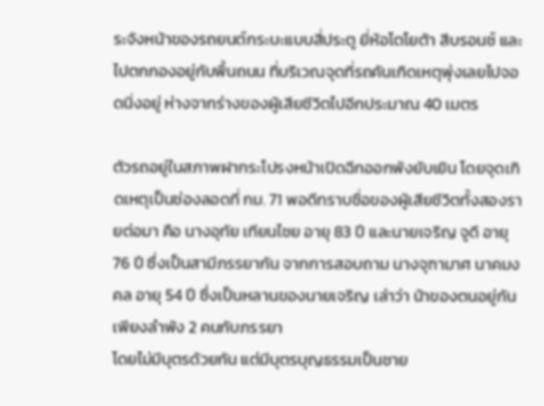ระจังหน้าของรถยนต์กระบะแบบสี่ประตู ยี่ห้อโตโยต้า สีบรอนซ์ และไปตกกองอยู่กับพื้นถนน ที่บริเวณจุดที่รถคันเกิดเหตุพุ่งเลยไปจอดนิ่งอยู่ ห่างจากร่างของผู้เสียชีวิตไปอีกประมาณ 40 เมตร

ตัวรถอยู่ในสภาพฝากระโปรงหน้าเปิดฉีกออกพังยับเยิน โดยจุดเกิดเหตุเป็นช่องลอดที่ กม. 71 พอดีทราบชื่อของผู้เสียชีวิตทั้งสองรายต่อมา คือ นางอุทัย เทียนไชย อายุ 83 ปี และนายเจริญ จูดี อายุ 76 ปี ซึ่งเป็นสามีภรรยากัน จากการสอบถาม นางจุฑามาศ นาคมงคล อายุ 54 ปี ซึ่งเป็นหลานของนายเจริญ เล่าว่า น้าของตนอยู่กันเพียงลำพัง 2 คนกับภรรยา
โดยไม่มีบุตรด้วยกัน แต่มีบุตรบุญธรรมเป็นชาย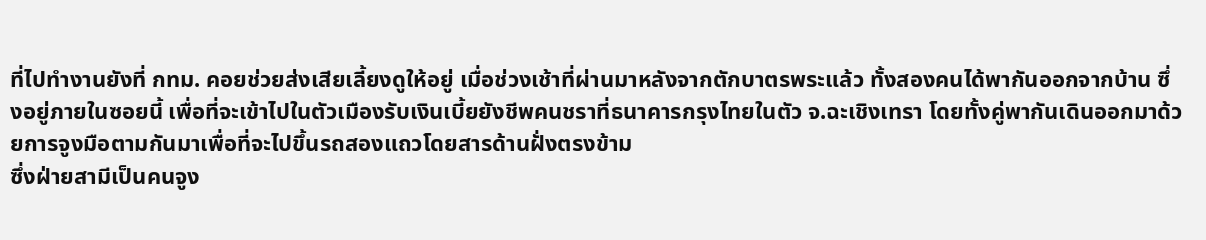ที่ไปทำงานยังที่ กทม. คอยช่วยส่งเสียเลี้ยงดูให้อยู่ เมื่อช่วงเช้าที่ผ่านมาหลังจากตักบาตรพระแล้ว ทั้งสองคนได้พากันออกจากบ้าน ซึ่งอยู่ภายในซอยนี้ เพื่อที่จะเข้าไปในตัวเมืองรับเงินเบี้ยยังชีพคนชราที่ธนาคารกรุงไทยในตัว จ.ฉะเชิงเทรา โดยทั้งคู่พากันเดินออกมาด้วยการจูงมือตามกันมาเพื่อที่จะไปขึ้นรถสองแถวโดยสารด้านฝั่งตรงข้าม
ซึ่งฝ่ายสามีเป็นคนจูง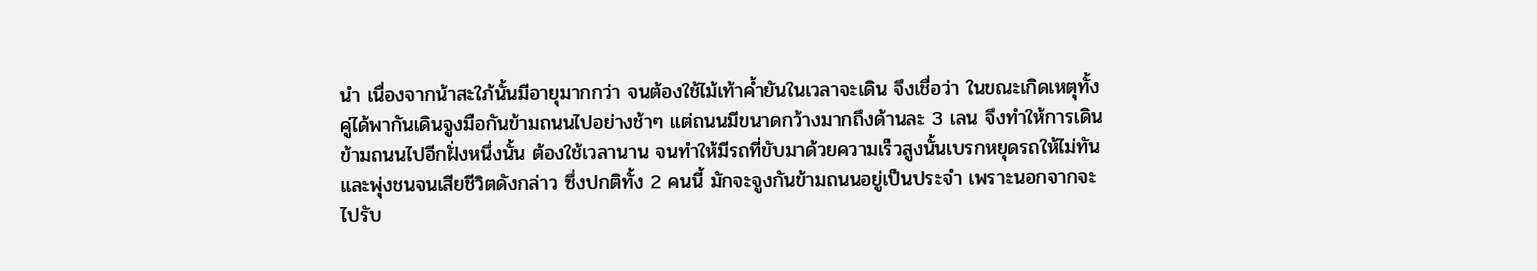นำ เนื่องจากน้าสะใภ้นั้นมีอายุมากกว่า จนต้องใช้ไม้เท้าค้ำยันในเวลาจะเดิน จึงเชื่อว่า ในขณะเกิดเหตุทั้งคู่ได้พากันเดินจูงมือกันข้ามถนนไปอย่างช้าๆ แต่ถนนมีขนาดกว้างมากถึงด้านละ 3 เลน จึงทำให้การเดินข้ามถนนไปอีกฝั่งหนึ่งนั้น ต้องใช้เวลานาน จนทำให้มีรถที่ขับมาด้วยความเร็วสูงนั้นเบรกหยุดรถให้ไม่ทันและพุ่งชนจนเสียชีวิตดังกล่าว ซึ่งปกติทั้ง 2 คนนี้ มักจะจูงกันข้ามถนนอยู่เป็นประจำ เพราะนอกจากจะไปรับ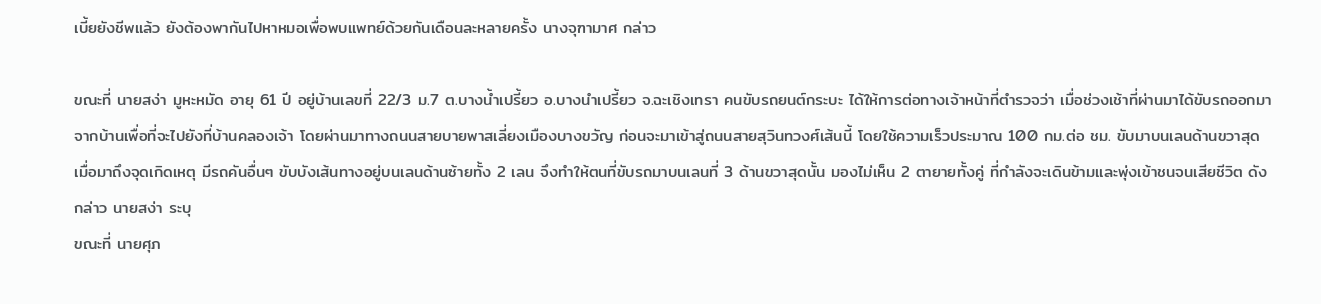เบี้ยยังชีพแล้ว ยังต้องพากันไปหาหมอเพื่อพบแพทย์ด้วยกันเดือนละหลายครั้ง นางจุฑามาศ กล่าว

ขณะที่ นายสง่า มูหะหมัด อายุ 61 ปี อยู่บ้านเลขที่ 22/3 ม.7 ต.บางน้ำเปรี้ยว อ.บางนำเปรี้ยว จ.ฉะเชิงเทรา คนขับรถยนต์กระบะ ได้ให้การต่อทางเจ้าหน้าที่ตำรวจว่า เมื่อช่วงเช้าที่ผ่านมาได้ขับรถออกมาจากบ้านเพื่อที่จะไปยังที่บ้านคลองเจ้า โดยผ่านมาทางถนนสายบายพาสเลี่ยงเมืองบางขวัญ ก่อนจะมาเข้าสู่ถนนสายสุวินทวงศ์เส้นนี้ โดยใช้ความเร็วประมาณ 100 กม.ต่อ ชม. ขับมาบนเลนด้านขวาสุด
เมื่อมาถึงจุดเกิดเหตุ มีรถคันอื่นๆ ขับบังเส้นทางอยู่บนเลนด้านซ้ายทั้ง 2 เลน จึงทำให้ตนที่ขับรถมาบนเลนที่ 3 ด้านขวาสุดนั้น มองไม่เห็น 2 ตายายทั้งคู่ ที่กำลังจะเดินข้ามและพุ่งเข้าชนจนเสียชีวิต ดังกล่าว นายสง่า ระบุ
ขณะที่ นายศุภ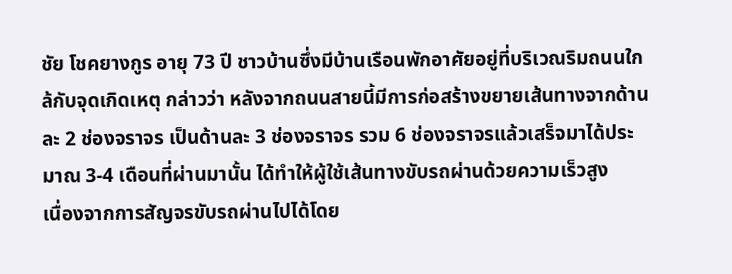ชัย โชคยางกูร อายุ 73 ปี ชาวบ้านซึ่งมีบ้านเรือนพักอาศัยอยู่ที่บริเวณริมถนนใกล้กับจุดเกิดเหตุ กล่าวว่า หลังจากถนนสายนี้มีการก่อสร้างขยายเส้นทางจากด้านละ 2 ช่องจราจร เป็นด้านละ 3 ช่องจราจร รวม 6 ช่องจราจรแล้วเสร็จมาได้ประมาณ 3-4 เดือนที่ผ่านมานั้น ได้ทำให้ผู้ใช้เส้นทางขับรถผ่านด้วยความเร็วสูง
เนื่องจากการสัญจรขับรถผ่านไปได้โดย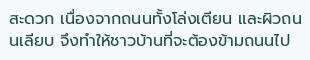สะดวก เนื่องจากถนนทั้งโล่งเตียน และผิวถนนเลียบ จึงทำให้ชาวบ้านที่จะต้องข้ามถนนไป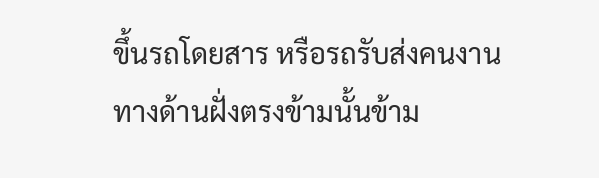ขึ้นรถโดยสาร หรือรถรับส่งคนงาน ทางด้านฝั่งตรงข้ามนั้นข้าม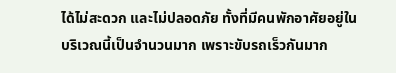ได้ไม่สะดวก และไม่ปลอดภัย ทั้งที่มีคนพักอาศัยอยู่ในบริเวณนี้เป็นจำนวนมาก เพราะขับรถเร็วกันมาก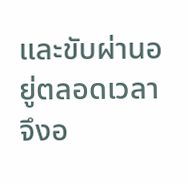และขับผ่านอยู่ตลอดเวลา จึงอ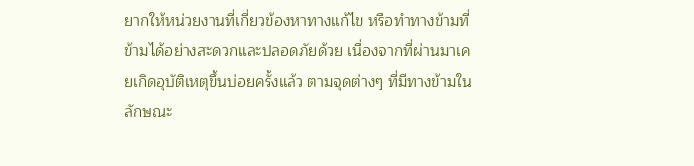ยากให้หน่วยงานที่เกี่ยวข้องหาทางแก้ไข หรือทำทางข้ามที่ข้ามได้อย่างสะดวกและปลอดภัยด้วย เนื่องจากที่ผ่านมาเคยเกิดอุบัติเหตุขึ้นบ่อยครั้งแล้ว ตามจุดต่างๆ ที่มีทางข้ามในลักษณะ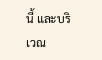นี้ และบริเวณ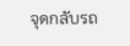จุดกลับรถ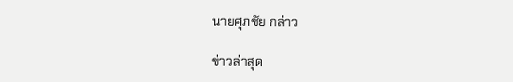นายศุภชัย กล่าว

ข่าวล่าสุด